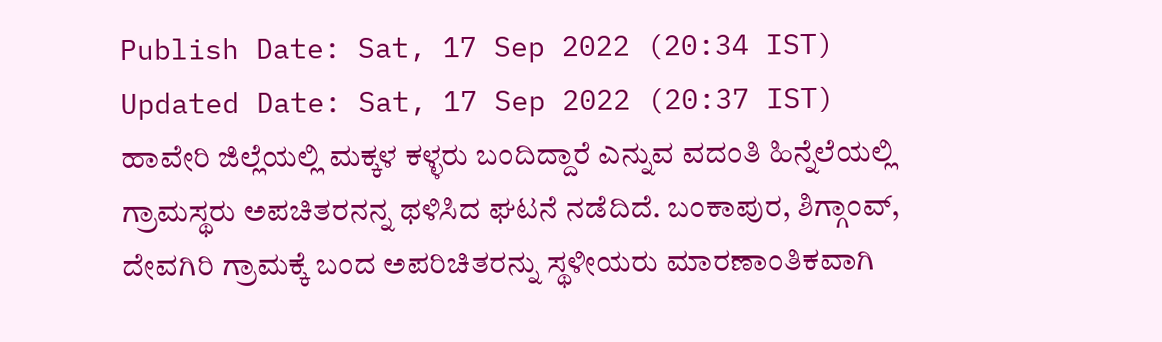Publish Date: Sat, 17 Sep 2022 (20:34 IST)
Updated Date: Sat, 17 Sep 2022 (20:37 IST)
ಹಾವೇರಿ ಜಿಲ್ಲೆಯಲ್ಲಿ ಮಕ್ಕಳ ಕಳ್ಳರು ಬಂದಿದ್ದಾರೆ ಎನ್ನುವ ವದಂತಿ ಹಿನ್ನೆಲೆಯಲ್ಲಿ ಗ್ರಾಮಸ್ಥರು ಅಪಚಿತರನನ್ನ ಥಳಿಸಿದ ಘಟನೆ ನಡೆದಿದೆ. ಬಂಕಾಪುರ, ಶಿಗ್ಗಾಂವ್, ದೇವಗಿರಿ ಗ್ರಾಮಕ್ಕೆ ಬಂದ ಅಪರಿಚಿತರನ್ನು ಸ್ಥಳೀಯರು ಮಾರಣಾಂತಿಕವಾಗಿ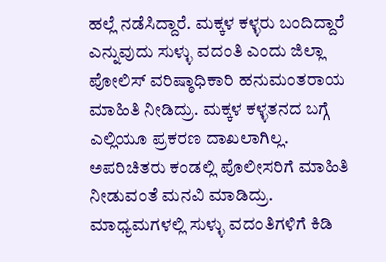ಹಲ್ಲೆ ನಡೆಸಿದ್ದಾರೆ. ಮಕ್ಕಳ ಕಳ್ಳರು ಬಂದಿದ್ದಾರೆ ಎನ್ನುವುದು ಸುಳ್ಳು ವದಂತಿ ಎಂದು ಜಿಲ್ಲಾ ಪೋಲಿಸ್ ವರಿಷ್ಠಾಧಿಕಾರಿ ಹನುಮಂತರಾಯ ಮಾಹಿತಿ ನೀಡಿದ್ರು. ಮಕ್ಕಳ ಕಳ್ಳತನದ ಬಗ್ಗೆ ಎಲ್ಲಿಯೂ ಪ್ರಕರಣ ದಾಖಲಾಗಿಲ್ಲ. ಅಪರಿಚಿತರು ಕಂಡಲ್ಲಿ ಪೊಲೀಸರಿಗೆ ಮಾಹಿತಿ ನೀಡುವಂತೆ ಮನವಿ ಮಾಡಿದ್ರು. ಮಾಧ್ಯಮಗಳಲ್ಲಿ ಸುಳ್ಳು ವದಂತಿಗಳಿಗೆ ಕಿಡಿ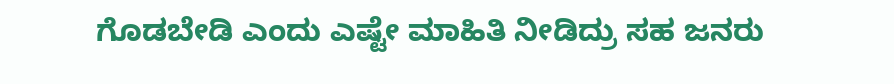ಗೊಡಬೇಡಿ ಎಂದು ಎಷ್ಟೇ ಮಾಹಿತಿ ನೀಡಿದ್ರು ಸಹ ಜನರು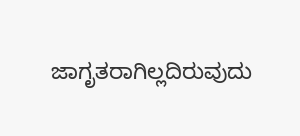ಜಾಗೃತರಾಗಿಲ್ಲದಿರುವುದು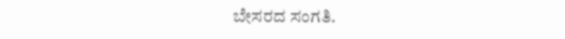ಬೇಸರದ ಸಂಗತಿ.